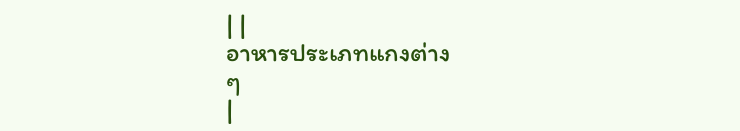| |
อาหารประเภทแกงต่าง
ๆ
|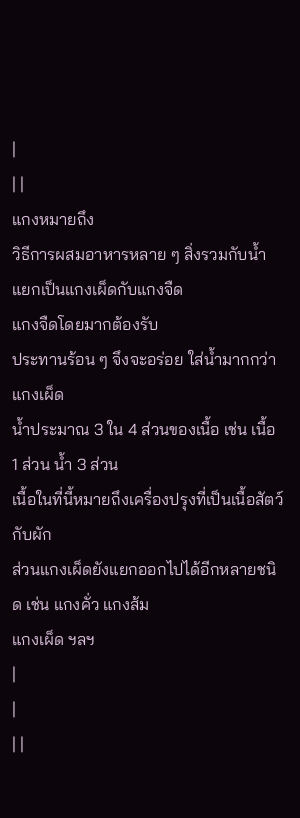|
| |
แกงหมายถึง
วิธีการผสมอาหารหลาย ๆ สิ่งรวมกับน้ำ แยกเป็นแกงเผ็ดกับแกงจืด
แกงจืดโดยมากต้องรับ
ประทานร้อน ๆ จึงจะอร่อย ใส่น้ำมากกว่าแกงเผ็ด
น้ำประมาณ 3 ใน 4 ส่วนของเนื้อ เช่น เนื้อ
1 ส่วน น้ำ 3 ส่วน
เนื้อในที่นี้หมายถึงเครื่องปรุงที่เป็นเนื้อสัตว์กับผัก
ส่วนแกงเผ็ดยังแยกออกไปได้อีกหลายชนิด เช่น แกงคั่ว แกงส้ม
แกงเผ็ด ฯลฯ
|
|
| |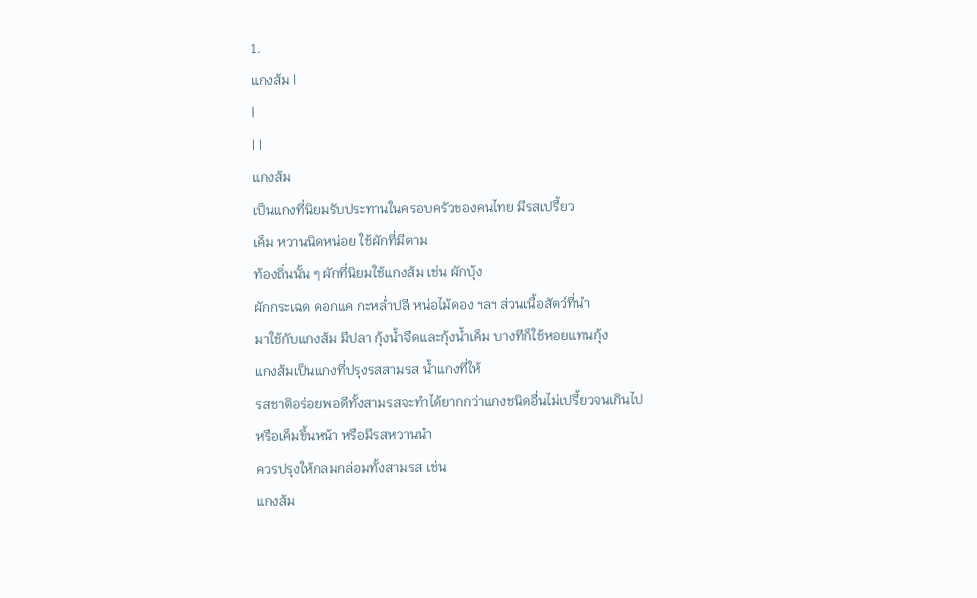1.
แกงส้ม |
|
| |
แกงส้ม
เป็นแกงที่นิยมรับประทานในครอบครัวของคนไทย มีรสเปรี้ยว
เค็ม หวานนิดหน่อย ใช้ผักที่มีตาม
ท้องถิ่นนั้น ๆ ผักที่นิยมใช้แกงส้ม เช่น ผักบุ้ง
ผักกระเฉด ดอกแค กะหล่ำปลี หน่อไม้ดอง ฯลฯ ส่วนเนื้อสัตว์ที่นำ
มาใช้กับแกงส้ม มีปลา กุ้งน้ำจืดและกุ้งน้ำเค็ม บางทีก็ใช้หอยแทนกุ้ง
แกงส้มเป็นแกงที่ปรุงรสสามรส น้ำแกงที่ให้
รสชาติอร่อยพอดีทั้งสามรสจะทำได้ยากกว่าแกงชนิดอื่นไม่เปรี้ยวจนเกินไป
หรือเค็มขึ้นหน้า หรือมีรสหวานนำ
ควรปรุงให้กลมกล่อมทั้งสามรส เช่น
แกงส้ม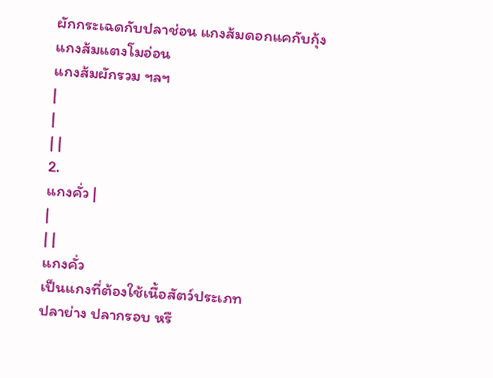ผักกระเฉดกับปลาช่อน แกงส้มดอกแคกับกุ้ง
แกงส้มแตงโมอ่อน
แกงส้มผักรวม ฯลฯ
|
|
| |
2.
แกงคั่ว |
|
| |
แกงคั่ว
เป็นแกงที่ต้องใช้เนื้อสัตว์ประเภท
ปลาย่าง ปลากรอบ หรื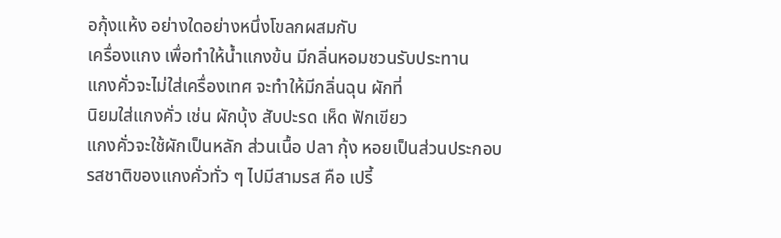อกุ้งแห้ง อย่างใดอย่างหนึ่งโขลกผสมกับ
เครื่องแกง เพื่อทำให้น้ำแกงข้น มีกลิ่นหอมชวนรับประทาน
แกงคั่วจะไม่ใส่เครื่องเทศ จะทำให้มีกลิ่นฉุน ผักที่
นิยมใส่แกงคั่ว เช่น ผักบุ้ง สับปะรด เห็ด ฟักเขียว
แกงคั่วจะใช้ผักเป็นหลัก ส่วนเนื้อ ปลา กุ้ง หอยเป็นส่วนประกอบ
รสชาติของแกงคั่วทั่ว ๆ ไปมีสามรส คือ เปรี้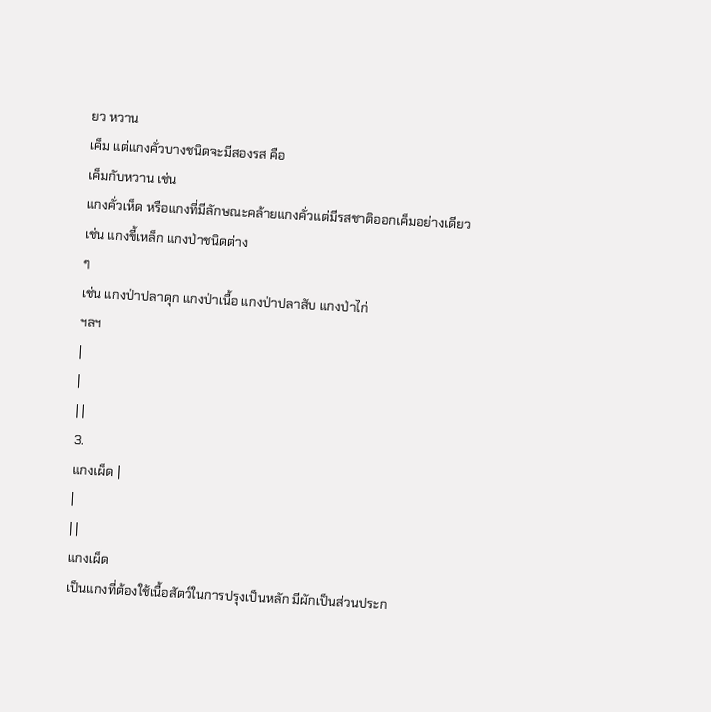ยว หวาน
เค็ม แต่แกงคั่วบางชนิดจะมีสองรส คือ
เค็มกับหวาน เช่น
แกงคั่วเห็ด หรือแกงที่มีลักษณะคล้ายแกงคั่วแต่มีรสชาติออกเค็มอย่างเดียว
เช่น แกงขี้เหล็ก แกงป่าชนิดต่าง
ๆ
เช่น แกงป่าปลาดุก แกงป่าเนื้อ แกงป่าปลาสับ แกงป่าไก่
ฯลฯ
|
|
| |
3.
แกงเผ็ด |
|
| |
แกงเผ็ด
เป็นแกงที่ต้องใช้เนื้อสัตว์ในการปรุงเป็นหลัก มีผักเป็นส่วนประก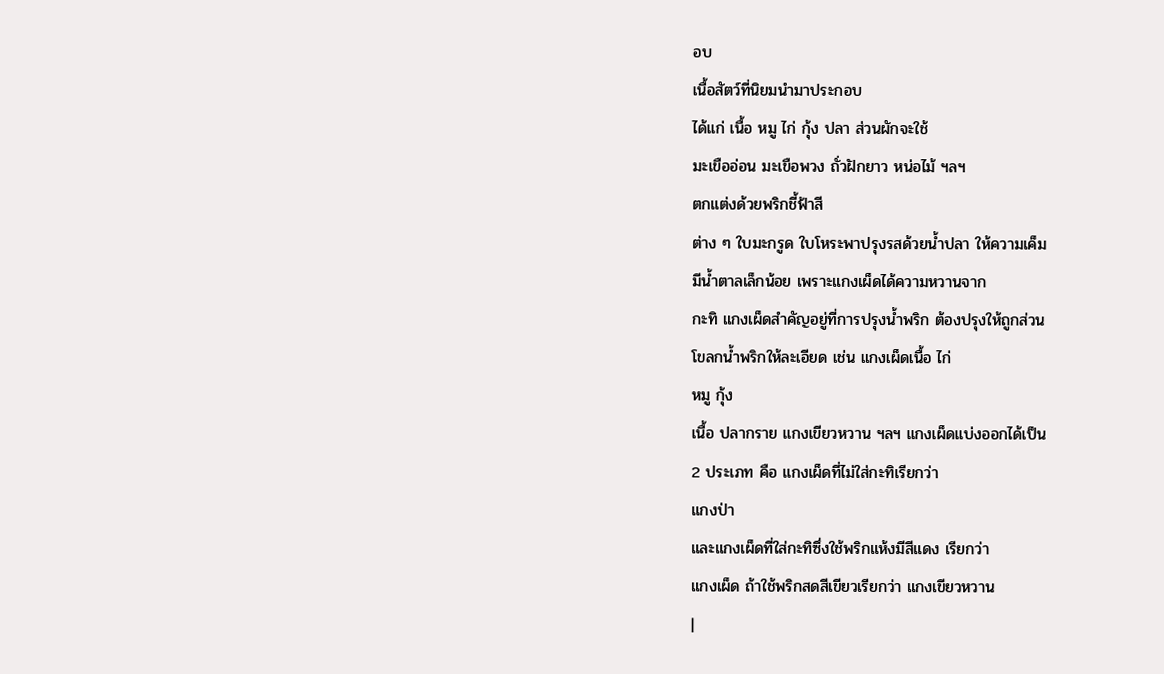อบ
เนื้อสัตว์ที่นิยมนำมาประกอบ
ได้แก่ เนื้อ หมู ไก่ กุ้ง ปลา ส่วนผักจะใช้
มะเขืออ่อน มะเขือพวง ถั่วฝักยาว หน่อไม้ ฯลฯ
ตกแต่งด้วยพริกชี้ฟ้าสี
ต่าง ๆ ใบมะกรูด ใบโหระพาปรุงรสด้วยน้ำปลา ให้ความเค็ม
มีน้ำตาลเล็กน้อย เพราะแกงเผ็ดได้ความหวานจาก
กะทิ แกงเผ็ดสำคัญอยู่ที่การปรุงน้ำพริก ต้องปรุงให้ถูกส่วน
โขลกน้ำพริกให้ละเอียด เช่น แกงเผ็ดเนื้อ ไก่
หมู กุ้ง
เนื้อ ปลากราย แกงเขียวหวาน ฯลฯ แกงเผ็ดแบ่งออกได้เป็น
2 ประเภท คือ แกงเผ็ดที่ไม่ใส่กะทิเรียกว่า
แกงป่า
และแกงเผ็ดที่ใส่กะทิซึ่งใช้พริกแห้งมีสีแดง เรียกว่า
แกงเผ็ด ถ้าใช้พริกสดสีเขียวเรียกว่า แกงเขียวหวาน
|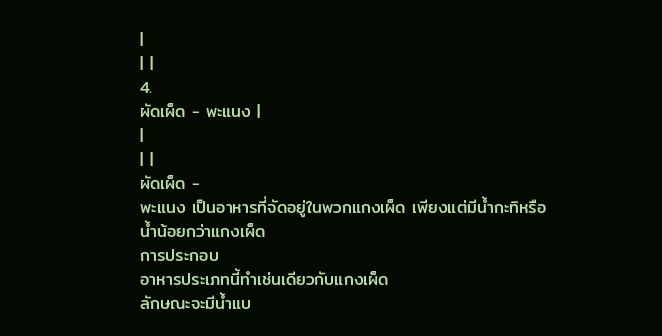|
| |
4.
ผัดเผ็ด - พะแนง |
|
| |
ผัดเผ็ด -
พะแนง เป็นอาหารที่จัดอยู่ในพวกแกงเผ็ด เพียงแต่มีน้ำกะทิหรือน้ำน้อยกว่าแกงเผ็ด
การประกอบ
อาหารประเภทนี้ทำเช่นเดียวกับแกงเผ็ด
ลักษณะจะมีน้ำแบ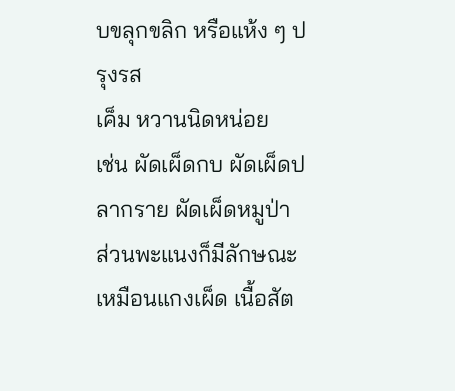บขลุกขลิก หรือแห้ง ๆ ปรุงรส
เค็ม หวานนิดหน่อย
เช่น ผัดเผ็ดกบ ผัดเผ็ดปลากราย ผัดเผ็ดหมูป่า
ส่วนพะแนงก็มีลักษณะเหมือนแกงเผ็ด เนื้อสัต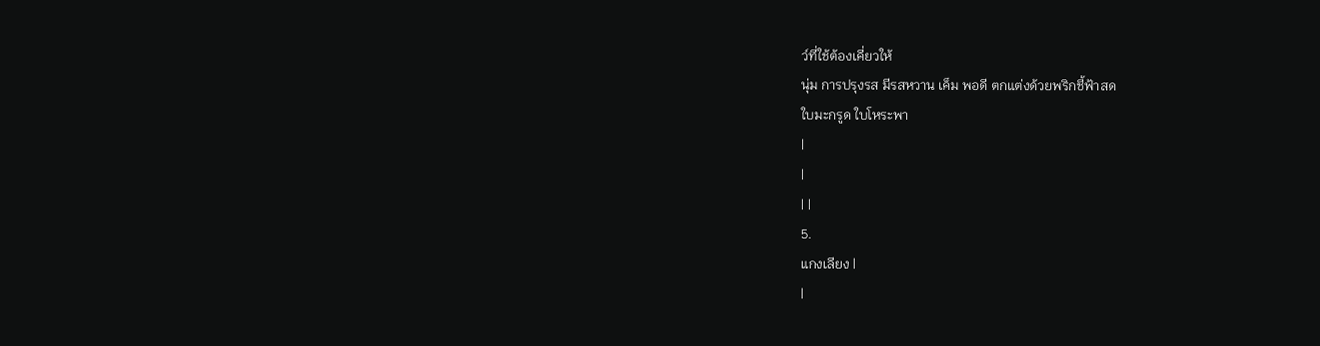ว์ที่ใช้ต้องเคี่ยวให้
นุ่ม การปรุงรส มีรสหวาน เค็ม พอดี ตกแต่งด้วยพริกชี้ฟ้าสด
ใบมะกรูด ใบโหระพา
|
|
| |
5.
แกงเลียง |
|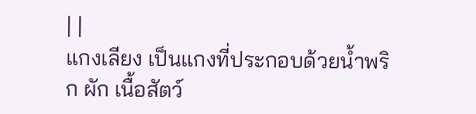| |
แกงเลียง เป็นแกงที่ประกอบด้วยน้ำพริก ผัก เนื้อสัตว์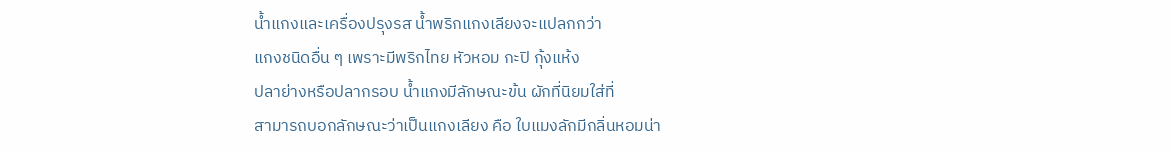น้ำแกงและเครื่องปรุงรส น้ำพริกแกงเลียงจะแปลกกว่า
แกงชนิดอื่น ๆ เพราะมีพริกไทย หัวหอม กะปิ กุ้งแห้ง
ปลาย่างหรือปลากรอบ น้ำแกงมีลักษณะข้น ผักที่นิยมใส่ที่
สามารถบอกลักษณะว่าเป็นแกงเลียง คือ ใบแมงลักมีกลิ่นหอมน่า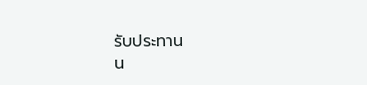รับประทาน
น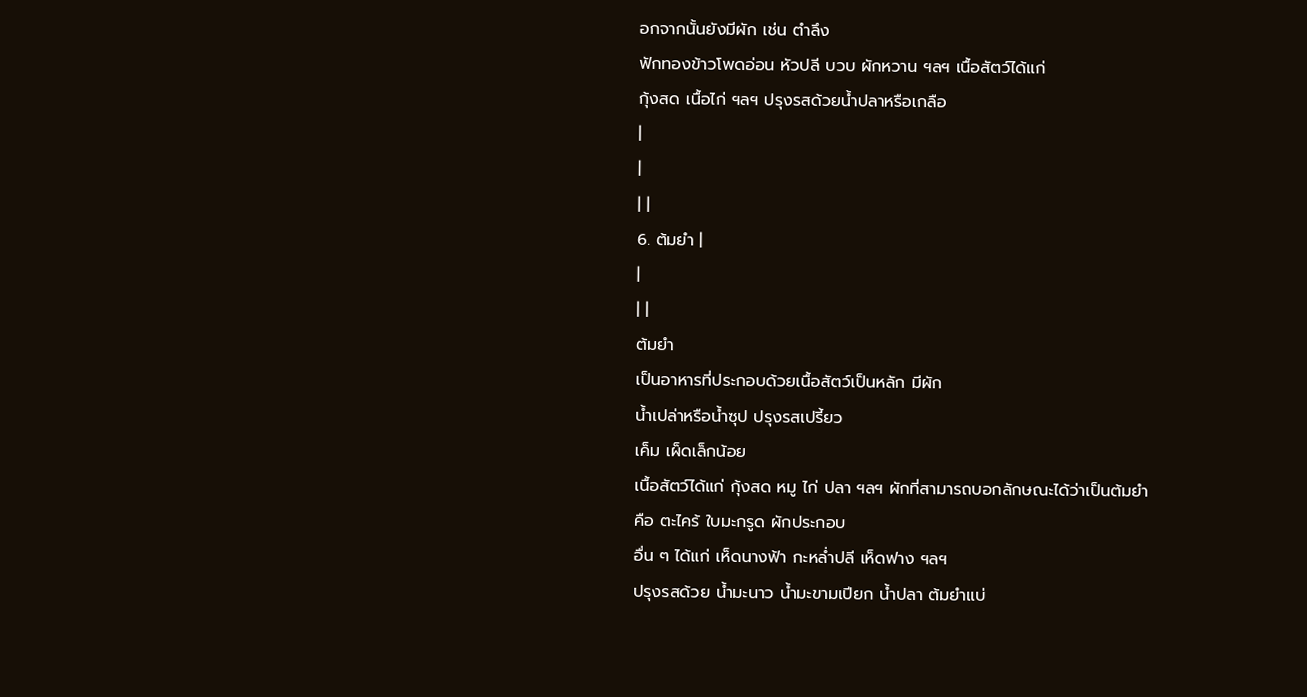อกจากนั้นยังมีผัก เช่น ตำลึง
ฟักทองข้าวโพดอ่อน หัวปลี บวบ ผักหวาน ฯลฯ เนื้อสัตว์ได้แก่
กุ้งสด เนื้อไก่ ฯลฯ ปรุงรสด้วยน้ำปลาหรือเกลือ
|
|
| |
6. ต้มยำ |
|
| |
ต้มยำ
เป็นอาหารที่ประกอบด้วยเนื้อสัตว์เป็นหลัก มีผัก
น้ำเปล่าหรือน้ำซุป ปรุงรสเปรี้ยว
เค็ม เผ็ดเล็กน้อย
เนื้อสัตว์ได้แก่ กุ้งสด หมู ไก่ ปลา ฯลฯ ผักที่สามารถบอกลักษณะได้ว่าเป็นต้มยำ
คือ ตะไคร้ ใบมะกรูด ผักประกอบ
อื่น ๆ ได้แก่ เห็ดนางฟ้า กะหล่ำปลี เห็ดฟาง ฯลฯ
ปรุงรสด้วย น้ำมะนาว น้ำมะขามเปียก น้ำปลา ต้มยำแบ่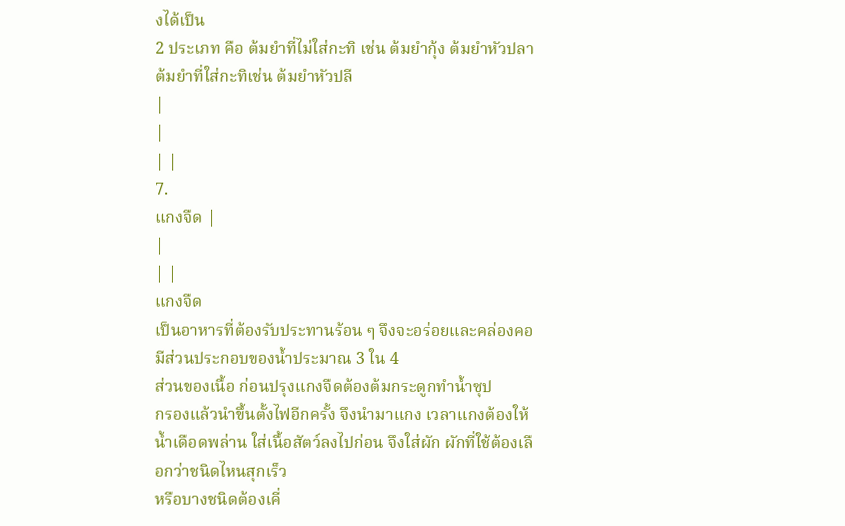งได้เป็น
2 ประเภท คือ ต้มยำที่ไม่ใส่กะทิ เช่น ต้มยำกุ้ง ต้มยำหัวปลา
ต้มยำที่ใส่กะทิเช่น ต้มยำหัวปลี
|
|
| |
7.
แกงจืด |
|
| |
แกงจืด
เป็นอาหารที่ต้องรับประทานร้อน ๆ จึงจะอร่อยและคล่องคอ
มีส่วนประกอบของน้ำประมาณ 3 ใน 4
ส่วนของเนื้อ ก่อนปรุงแกงจืดต้องต้มกระดูกทำน้ำซุป
กรองแล้วนำขึ้นตั้งไฟอีกครั้ง จึงนำมาแกง เวลาแกงต้องให้
น้ำเดือดพล่าน ใส่เนื้อสัตว์ลงไปก่อน จึงใส่ผัก ผักที่ใช้ต้องเลือกว่าชนิดไหนสุกเร็ว
หรือบางชนิดต้องเคี่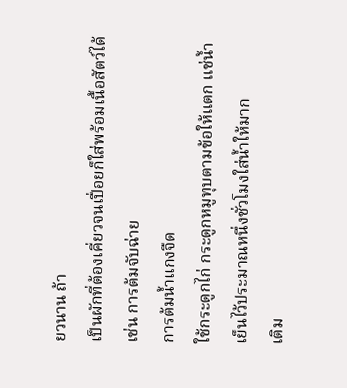ยวนาน ถ้า
เป็นผักที่ต้องเคี่ยวจนเปื่อยก็ใส่พร้อมเนื้อสัตว์ได้
เช่น การต้มจับฉ่าย
การต้มน้ำแกงจืด
ใช้กระดูกไก่ กระดูกหมูทุบตามข้อให้แตก แช่น้ำเย็นไว้ประมาณหนึ่งชั่วโมงใส่น้ำให้มาก
เติม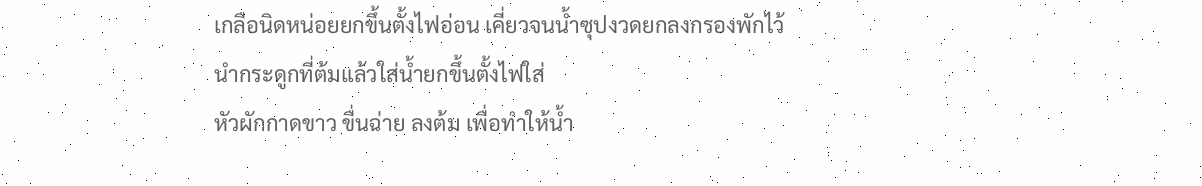เกลือนิดหน่อยยกขึ้นตั้งไฟอ่อน เคี่ยวจนน้ำซุปงวดยกลงกรองพักไว้
นำกระดูกที่ต้มแล้วใส่น้ำยกขึ้นตั้งไฟใส่
หัวผักกาดขาว ขื่นฉ่าย ลงต้ม เพื่อทำให้น้ำ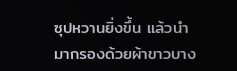ซุปหวานยิ่งขึ้น แล้วนำมากรองด้วยผ้าขาวบาง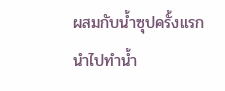ผสมกับน้ำซุปครั้งแรก
นำไปทำน้ำ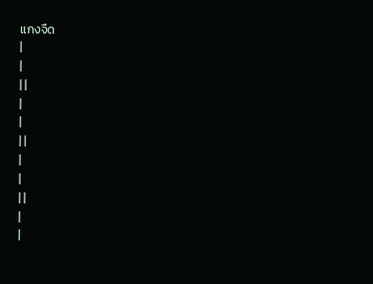แกงจืด
|
|
| |
|
|
| |
|
|
| |
|
|